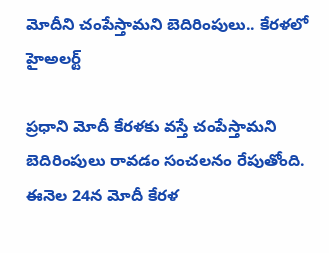మోదీని చంపేస్తామని బెదిరింపులు.. కేరళలో హైఅలర్ట్

ప్రధాని మోదీ కేరళకు వస్తే చంపేస్తామని బెదిరింపులు రావడం సంచలనం రేపుతోంది. ఈనెల 24న మోదీ కేరళ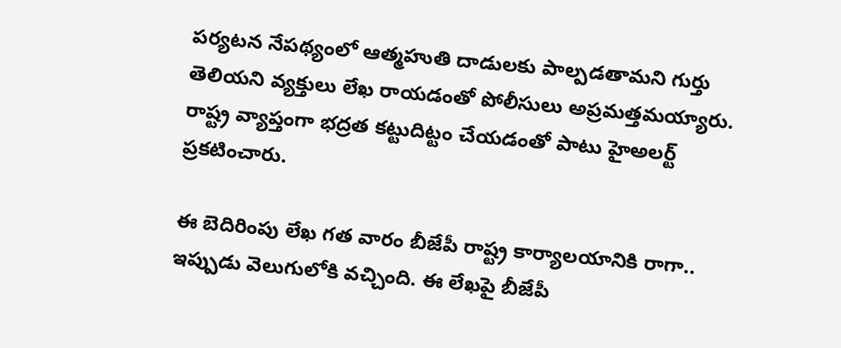పర్యటన నేపథ్యంలో ఆత్మహుతి దాడులకు పాల్పడతామని గుర్తు తెలియని వ్యక్తులు లేఖ రాయడంతో పోలీసులు అప్రమత్తమయ్యారు. రాష్ట్ర వ్యాప్తంగా భద్రత కట్టుదిట్టం చేయడంతో పాటు హైఅలర్ట్ ప్రకటించారు.

ఈ బెదిరింపు లేఖ గత వారం బీజేపీ రాష్ట్ర కార్యాలయానికి రాగా.. ఇప్పుడు వెలుగులోకి వచ్చింది. ఈ లేఖపై బీజేపీ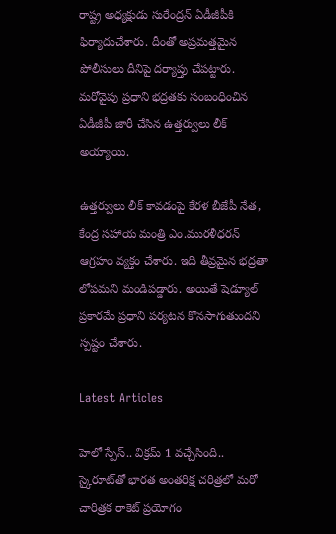రాష్ట్ర అధ్యక్షుడు సురేంద్రన్ ఏడీజీపీకి ఫిర్యాదుచేశారు. దీంతో అప్రమత్తమైన పోలీసులు దీనిపై దర్యాప్తు చేపట్టారు. మరోవైపు ప్రధాని భద్రతకు సంబంధించిన ఏడీజీపీ జారీ చేసిన ఉత్తర్వులు లీక్ అయ్యాయి.

ఉత్తర్వులు లీక్ కావడంపై కేరళ బీజేపీ నేత, కేంద్ర సహాయ మంత్రి ఎం.మురళీధరన్ ఆగ్రహం వ్యక్తం చేశారు. ఇది తీవ్రమైన భద్రతా లోపమని మండిపడ్డారు. అయితే షెడ్యూల్ ప్రకారమే ప్రధాని పర్యటన కొనసాగుతుందని స్పష్టం చేశారు.

Latest Articles

హెలో స్పేస్‌.. విక్రమ్‌ 1 వచ్చేసింది.. స్కైరూట్‌తో భారత అంతరిక్ష చరిత్రలో మరో చారిత్రక రాకెట్‌ ప్రయోగం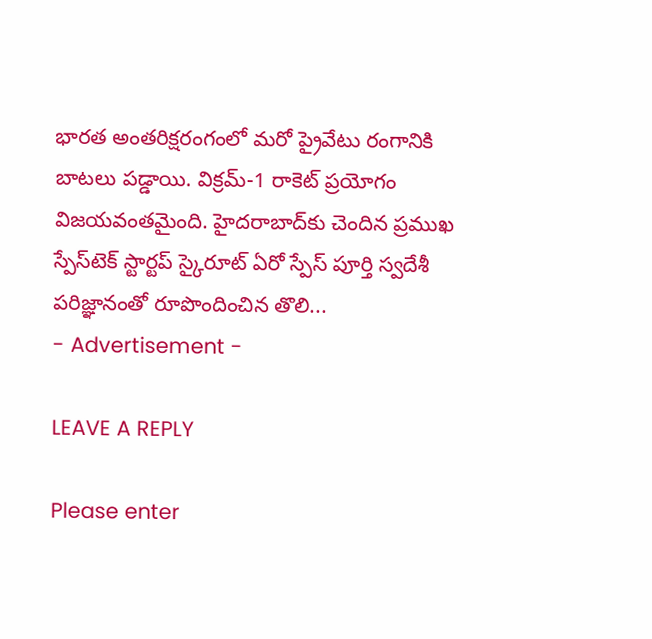భారత అంతరిక్షరంగంలో మరో ప్రైవేటు రంగానికి బాటలు పడ్డాయి. విక్రమ్‌-1 రాకెట్‌ ప్రయోగం విజయవంతమైంది. హైదరాబాద్‌కు చెందిన ప్రముఖ స్పేస్‌టెక్‌ స్టార్టప్‌ స్కైరూట్‌ ఏరో స్పేస్‌ పూర్తి స్వదేశీ పరిజ్ఞానంతో రూపొందించిన తొలి...
- Advertisement -

LEAVE A REPLY

Please enter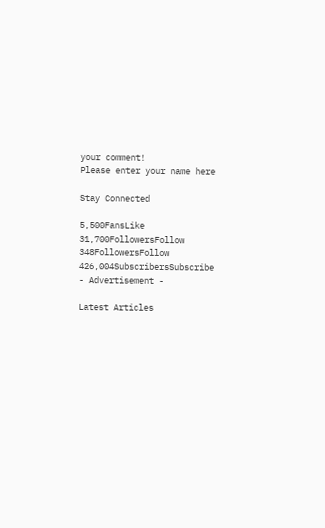your comment!
Please enter your name here

Stay Connected

5,500FansLike
31,700FollowersFollow
348FollowersFollow
426,004SubscribersSubscribe
- Advertisement -

Latest Articles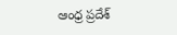ఆంధ్ర ప్రదేశ్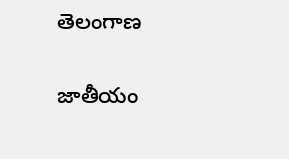తెలంగాణ

జాతీయం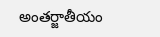అంతర్జాతీయం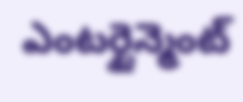ఎంటర్టైన్మెంట్